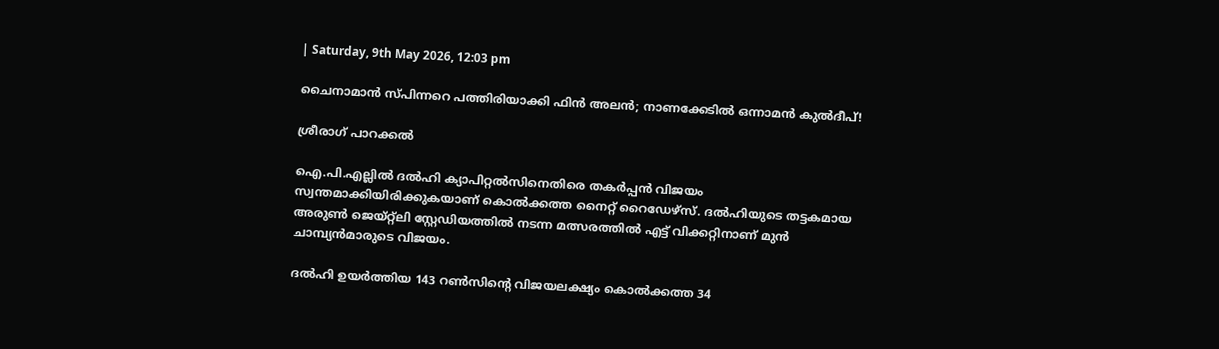| Saturday, 9th May 2026, 12:03 pm

ചൈനാമാന്‍ സ്പിന്നറെ പത്തിരിയാക്കി ഫിന്‍ അലന്‍; നാണക്കേടില്‍ ഒന്നാമന്‍ കുല്‍ദീപ്!

ശ്രീരാഗ് പാറക്കല്‍

ഐ.പി.എല്ലില്‍ ദല്‍ഹി ക്യാപിറ്റല്‍സിനെതിരെ തകര്‍പ്പന്‍ വിജയം സ്വന്തമാക്കിയിരിക്കുകയാണ് കൊല്‍ക്കത്ത നൈറ്റ് റൈഡേഴ്സ്. ദല്‍ഹിയുടെ തട്ടകമായ അരുണ്‍ ജെയ്റ്റ്‌ലി സ്റ്റേഡിയത്തില്‍ നടന്ന മത്സരത്തില്‍ എട്ട് വിക്കറ്റിനാണ് മുന്‍ ചാമ്പ്യന്‍മാരുടെ വിജയം.

ദല്‍ഹി ഉയര്‍ത്തിയ 143 റണ്‍സിന്റെ വിജയലക്ഷ്യം കൊല്‍ക്കത്ത 34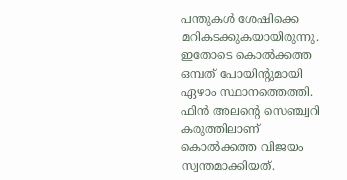പന്തുകള്‍ ശേഷിക്കെ മറികടക്കുകയായിരുന്നു. ഇതോടെ കൊല്‍ക്കത്ത ഒമ്പത് പോയിന്റുമായി ഏഴാം സ്ഥാനത്തെത്തി. ഫിന്‍ അലന്റെ സെഞ്ച്വറി കരുത്തിലാണ് കൊല്‍ക്കത്ത വിജയം സ്വന്തമാക്കിയത്.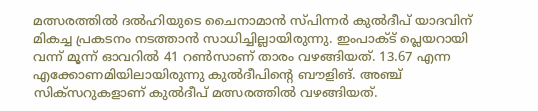മത്സരത്തില്‍ ദല്‍ഹിയുടെ ചൈനാമാന്‍ സ്പിന്നര്‍ കുല്‍ദീപ് യാദവിന് മികച്ച പ്രകടനം നടത്താന്‍ സാധിച്ചില്ലായിരുന്നു. ഇംപാക്ട് പ്ലെയറായി വന്ന് മൂന്ന് ഓവറില്‍ 41 റണ്‍സാണ് താരം വഴങ്ങിയത്. 13.67 എന്ന എക്കോണമിയിലായിരുന്നു കുല്‍ദീപിന്റെ ബൗളിങ്. അഞ്ച് സിക്‌സറുകളാണ് കുല്‍ദീപ് മത്സരത്തില്‍ വഴങ്ങിയത്.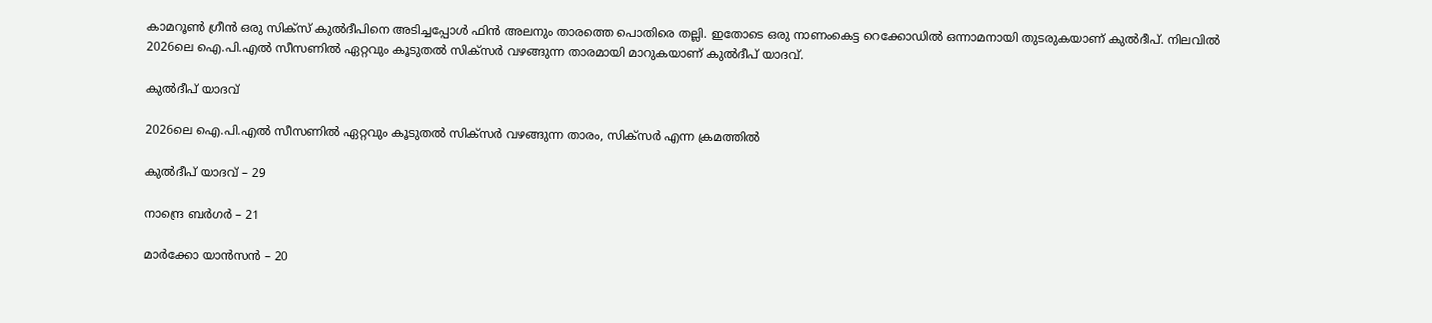കാമറൂണ്‍ ഗ്രീന്‍ ഒരു സിക്‌സ് കുല്‍ദീപിനെ അടിച്ചപ്പോള്‍ ഫിന്‍ അലനും താരത്തെ പൊതിരെ തല്ലി. ഇതോടെ ഒരു നാണംകെട്ട റെക്കോഡില്‍ ഒന്നാമനായി തുടരുകയാണ് കുല്‍ദീപ്. നിലവില്‍ 2026ലെ ഐ.പി.എല്‍ സീസണില്‍ ഏറ്റവും കൂടുതല്‍ സിക്‌സര്‍ വഴങ്ങുന്ന താരമായി മാറുകയാണ് കുല്‍ദീപ് യാദവ്.

കുല്‍ദീപ് യാദവ്

2026ലെ ഐ.പി.എല്‍ സീസണില്‍ ഏറ്റവും കൂടുതല്‍ സിക്‌സര്‍ വഴങ്ങുന്ന താരം, സിക്‌സര്‍ എന്ന ക്രമത്തില്‍

കുല്‍ദീപ് യാദവ് – 29

നാന്ദ്രെ ബര്‍ഗര്‍ – 21

മാര്‍ക്കോ യാന്‍സന്‍ – 20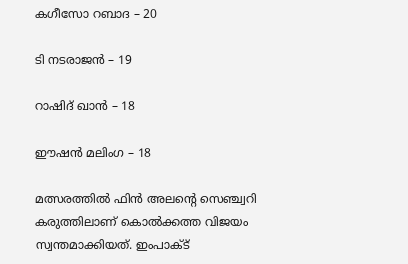കഗീസോ റബാദ – 20

ടി നടരാജന്‍ – 19

റാഷിദ് ഖാന്‍ – 18

ഈഷന്‍ മലിംഗ – 18

മത്സരത്തില്‍ ഫിന്‍ അലന്റെ സെഞ്ച്വറി കരുത്തിലാണ് കൊല്‍ക്കത്ത വിജയം സ്വന്തമാക്കിയത്. ഇംപാക്ട്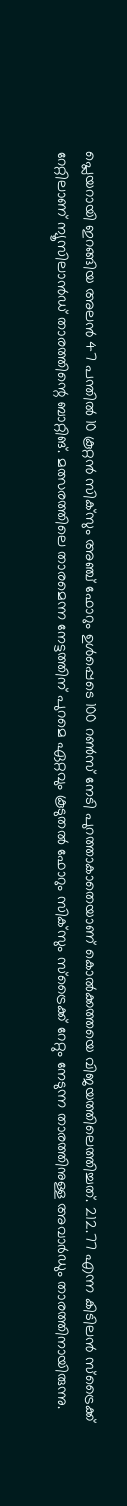പ്ലെയറായി ഇറങ്ങിയ അലന്‍ 47 പന്തില്‍ 10 കൂറ്റന്‍ സിക്‌സും അഞ്ച് ഫോറും ഉള്‍പ്പെടെ 100 റണ്‍സ് നേടി പുറത്താകാതെയാണ് കൊല്‍ക്കത്തയെ വിജയത്തിലെത്തിച്ചത്. 212.77 എന്ന കിടിലന്‍ സ്‌ട്രൈക്ക് റേറ്റിലാണ് ന്യൂസിലാന്‍ഡ് താരത്തിന്റെ ബാറ്റിങ്. മത്സരത്തിലെ താരമെന്ന നേട്ടത്തിന് പുറമെ ഏറ്റവും കൂടുതല്‍ ഫോറും സിക്‌സും സ്‌ട്രൈക്ക് റേറ്റും നേടുന്ന താരത്തിനുള്ള അവാര്‍ഡും താരത്തിനായിരുന്നു.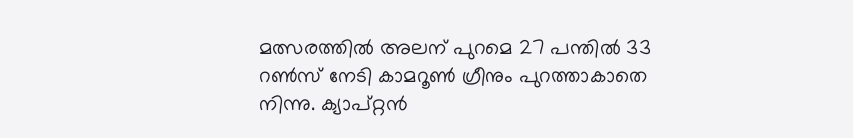മത്സരത്തില്‍ അലന് പുറമെ 27 പന്തില്‍ 33 റണ്‍സ് നേടി കാമറൂണ്‍ ഗ്രീനും പുറത്താകാതെ നിന്നു. ക്യാപ്റ്റന്‍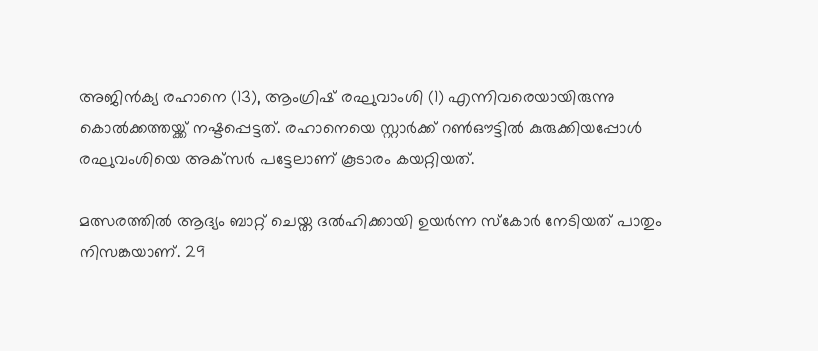അജിന്‍ക്യ രഹാനെ (13), ആംഗ്രിഷ് രഘുവാംശി (1) എന്നിവരെയായിരുന്നു കൊല്‍ക്കത്തയ്ക്ക് നഷ്ടപ്പെട്ടത്. രഹാനെയെ സ്റ്റാര്‍ക്ക് റണ്‍ഔട്ടില്‍ കുരുക്കിയപ്പോള്‍ രഘുവംശിയെ അക്‌സര്‍ പട്ടേലാണ് കൂടാരം കയറ്റിയത്.

മത്സരത്തില്‍ ആദ്യം ബാറ്റ് ചെയ്ത ദല്‍ഹിക്കായി ഉയര്‍ന്ന സ്‌കോര്‍ നേടിയത് പാതും നിസങ്കയാണ്. 29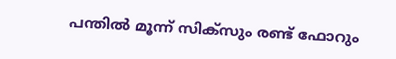പന്തില്‍ മൂന്ന് സിക്‌സും രണ്ട് ഫോറും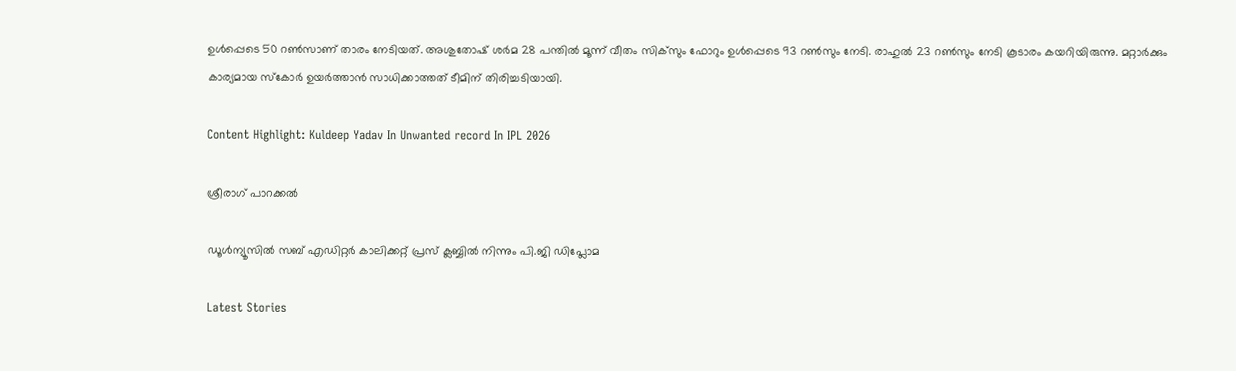ഉള്‍പ്പെടെ 50 റണ്‍സാണ് താരം നേടിയത്. അശുതോഷ് ശര്‍മ 28 പന്തില്‍ മൂന്ന് വീതം സിക്‌സും ഫോറും ഉള്‍പ്പെടെ 93 റണ്‍സും നേടി. രാഹുല്‍ 23 റണ്‍സും നേടി കൂടാരം കയറിയിരുന്നു. മറ്റാര്‍ക്കും കാര്യമായ സ്‌കോര്‍ ഉയര്‍ത്താന്‍ സാധിക്കാത്തത് ടീമിന് തിരിച്ചടിയായി.

Content Highlight: Kuldeep Yadav In Unwanted record In IPL 2026

ശ്രീരാഗ് പാറക്കല്‍

ഡൂള്‍ന്യൂസില്‍ സബ് എഡിറ്റര്‍ കാലിക്കറ്റ് പ്രസ് ക്ലബ്ബില്‍ നിന്നും പി.ജി ഡിപ്ലോമ

Latest Stories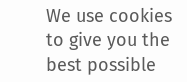We use cookies to give you the best possible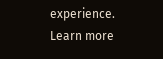experience. Learn more